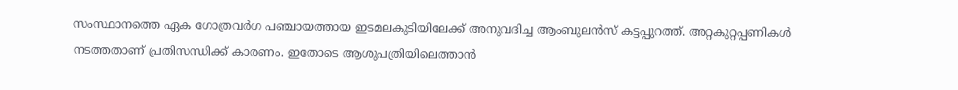സംസ്ഥാനത്തെ ഏക ഗോത്രവർഗ പഞ്ചായത്തായ ഇടമലകുടിയിലേക്ക് അനുവദിച്ച ആംബുലൻസ് കട്ടപ്പുറത്ത്. അറ്റകുറ്റപ്പണികൾ നടത്തതാണ് പ്രതിസന്ധിക്ക് കാരണം. ഇതോടെ ആശുപത്രിയിലെത്താൻ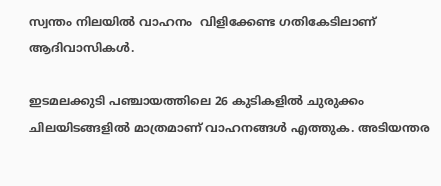സ്വന്തം നിലയിൽ വാഹനം  വിളിക്കേണ്ട ഗതികേടിലാണ് ആദിവാസികൾ.

ഇടമലക്കുടി പഞ്ചായത്തിലെ 26 കുടികളിൽ ചുരുക്കം ചിലയിടങ്ങളിൽ മാത്രമാണ് വാഹനങ്ങൾ എത്തുക. അടിയന്തര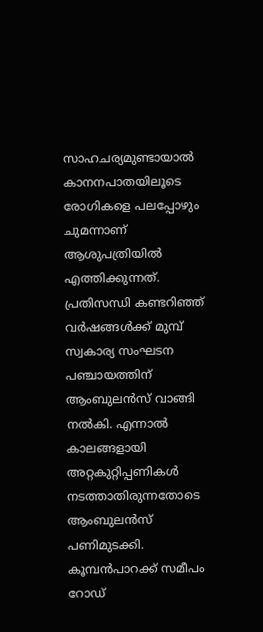സാഹചര്യമുണ്ടായാൽ കാനനപാതയിലൂടെ രോഗികളെ പലപ്പോഴും ചുമന്നാണ് ആശുപത്രിയിൽ എത്തിക്കുന്നത്. പ്രതിസന്ധി കണ്ടറിഞ്ഞ് വർഷങ്ങൾക്ക് മുമ്പ് സ്വകാര്യ സംഘടന പഞ്ചായത്തിന് ആംബുലൻസ് വാങ്ങി നൽകി. എന്നാൽ കാലങ്ങളായി അറ്റകുറ്റിപ്പണികൾ നടത്താതിരുന്നതോടെ ആംബുലൻസ് പണിമുടക്കി. കൂമ്പൻപാറക്ക് സമീപം റോഡ്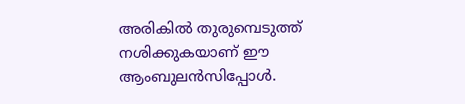അരികിൽ തുരുമ്പെടുത്ത് നശിക്കുകയാണ് ഈ ആംബുലന്‍സിപ്പോള്‍.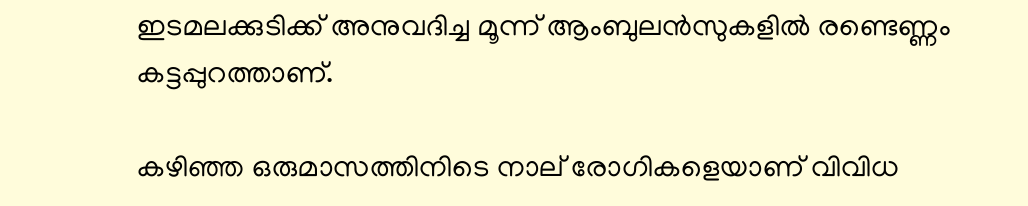ഇടമലക്കുടിക്ക് അനുവദിച്ച മൂന്ന് ആംബുലൻസുകളിൽ രണ്ടെണ്ണം കട്ടപ്പുറത്താണ്.

കഴിഞ്ഞ ഒരുമാസത്തിനിടെ നാല് രോഗികളെയാണ് വിവിധ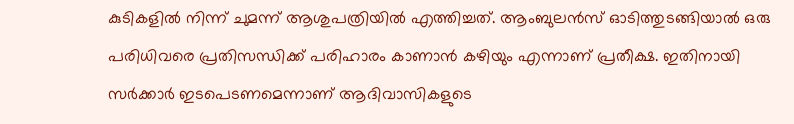കുടികളിൽ നിന്ന് ചുമന്ന് ആശുപത്രിയിൽ എത്തിച്ചത്. ആംബുലൻസ് ഓടിത്തുടങ്ങിയാൽ ഒരു പരിധിവരെ പ്രതിസന്ധിക്ക് പരിഹാരം കാണാൻ കഴിയും എന്നാണ് പ്രതീക്ഷ. ഇതിനായി സർക്കാർ ഇടപെടണമെന്നാണ് ആദിവാസികളുടെ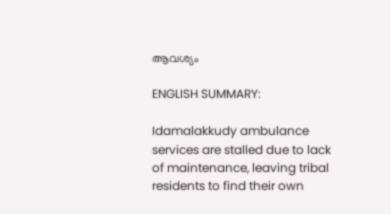ആവശ്യം

ENGLISH SUMMARY:

Idamalakkudy ambulance services are stalled due to lack of maintenance, leaving tribal residents to find their own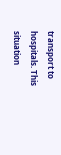transport to hospitals. This situation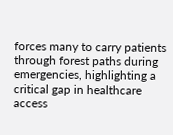forces many to carry patients through forest paths during emergencies, highlighting a critical gap in healthcare access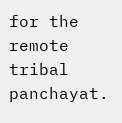for the remote tribal panchayat.